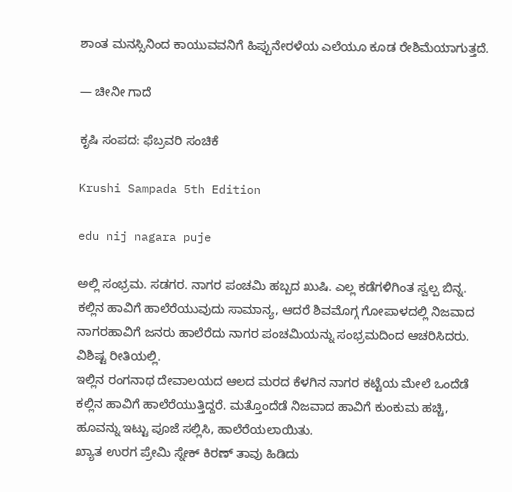ಶಾಂತ ಮನಸ್ಸಿನಿಂದ ಕಾಯುವವನಿಗೆ ಹಿಪ್ಪುನೇರಳೆಯ ಎಲೆಯೂ ಕೂಡ ರೇಶಿಮೆಯಾಗುತ್ತದೆ.

— ಚೀನೀ ಗಾದೆ

ಕೃಷಿ ಸಂಪದ: ಫೆಬ್ರವರಿ ಸಂಚಿಕೆ

Krushi Sampada 5th Edition

edu nij nagara puje

ಅಲ್ಲಿ ಸಂಭ್ರಮ. ಸಡಗರ. ನಾಗರ ಪಂಚಮಿ ಹಬ್ಬದ ಖುಷಿ. ಎಲ್ಲ ಕಡೆಗಳಿಗಿಂತ ಸ್ವಲ್ಪ ಬಿನ್ನ. ಕಲ್ಲಿನ ಹಾವಿಗೆ ಹಾಲೆರೆಯುವುದು ಸಾಮಾನ್ಯ, ಆದರೆ ಶಿವಮೊಗ್ಗ ಗೋಪಾಳದಲ್ಲಿ ನಿಜವಾದ ನಾಗರಹಾವಿಗೆ ಜನರು ಹಾಲೆರೆದು ನಾಗರ ಪಂಚಮಿಯನ್ನು ಸಂಭ್ರಮದಿಂದ ಆಚರಿಸಿದರು. ವಿಶಿಷ್ಟ ರೀತಿಯಲ್ಲಿ.
ಇಲ್ಲಿನ ರಂಗನಾಥ ದೇವಾಲಯದ ಆಲದ ಮರದ ಕೆಳಗಿನ ನಾಗರ ಕಟ್ಟೆಯ ಮೇಲೆ ಒಂದೆಡೆ ಕಲ್ಲಿನ ಹಾವಿಗೆ ಹಾಲೆರೆಯುತ್ತಿದ್ದರೆ. ಮತ್ತೊಂದೆಡೆ ನಿಜವಾದ ಹಾವಿಗೆ ಕುಂಕುಮ ಹಚ್ಚಿ, ಹೂವನ್ನು ಇಟ್ಟು ಪೂಜೆ ಸಲ್ಲಿಸಿ, ಹಾಲೆರೆಯಲಾಯಿತು.
ಖ್ಯಾತ ಉರಗ ಪ್ರೇಮಿ ಸ್ನೇಕ್ ಕಿರಣ್ ತಾವು ಹಿಡಿದು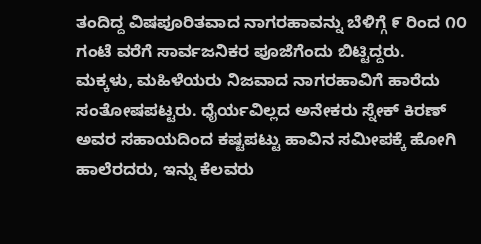ತಂದಿದ್ದ ವಿಷಪೂರಿತವಾದ ನಾಗರಹಾವನ್ನು ಬೆಳಿಗ್ಗೆ ೯ ರಿಂದ ೧೦ ಗಂಟೆ ವರೆಗೆ ಸಾರ್ವಜನಿಕರ ಪೂಜೆಗೆಂದು ಬಿಟ್ಟಿದ್ದರು.
ಮಕ್ಕಳು, ಮಹಿಳೆಯರು ನಿಜವಾದ ನಾಗರಹಾವಿಗೆ ಹಾರೆದು ಸಂತೋಷಪಟ್ಟರು. ಧೈರ್ಯವಿಲ್ಲದ ಅನೇಕರು ಸ್ನೇಕ್ ಕಿರಣ್ ಅವರ ಸಹಾಯದಿಂದ ಕಷ್ಟಪಟ್ಟು ಹಾವಿನ ಸಮೀಪಕ್ಕೆ ಹೋಗಿ ಹಾಲೆರದರು, ಇನ್ನು ಕೆಲವರು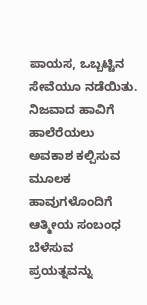ಪಾಯಸ, ಒಬ್ಬಟ್ಟಿನ ಸೇವೆಯೂ ನಡೆಯಿತು.
ನಿಜವಾದ ಹಾವಿಗೆ ಹಾಲೆರೆಯಲು ಅವಕಾಶ ಕಲ್ಪಿಸುವ ಮೂಲಕ ಹಾವುಗಳೊಂದಿಗೆ ಆತ್ಮೀಯ ಸಂಬಂಧ ಬೆಳೆಸುವ ಪ್ರಯತ್ನವನ್ನು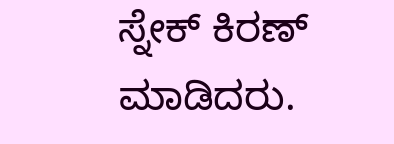ಸ್ನೇಕ್ ಕಿರಣ್ ಮಾಡಿದರು.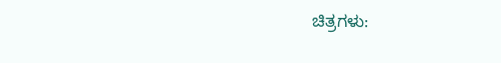ಚಿತ್ರಗಳು: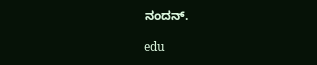ನಂದನ್.

edu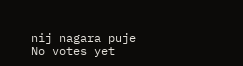nij nagara puje
No votes yet